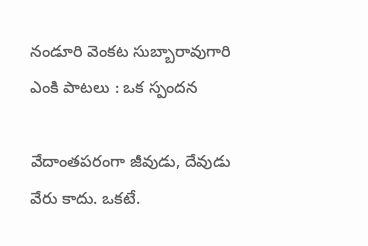నండూరి వెంకట సుబ్బారావుగారి ఎంకి పాటలు : ఒక స్పందన

వేదాంతపరంగా జీవుడు, దేవుడు వేరు కాదు. ఒకటే.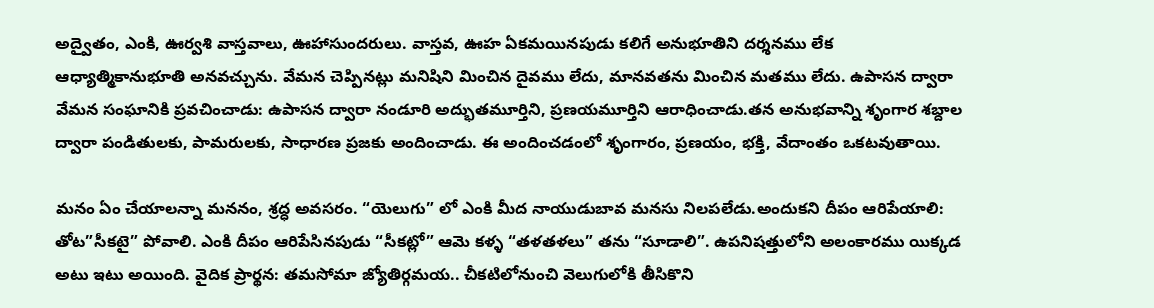అద్వైతం, ఎంకి, ఊర్వశి వాస్తవాలు, ఊహాసుందరులు. వాస్తవ, ఊహ ఏకమయినపుడు కలిగే అనుభూతిని దర్శనము లేక ఆధ్యాత్మికానుభూతి అనవచ్చును. వేమన చెప్పినట్లు మనిషిని మించిన దైవము లేదు, మానవతను మించిన మతము లేదు. ఉపాసన ద్వారా వేమన సంఘానికి ప్రవచించాడు: ఉపాసన ద్వారా నండూరి అద్భుతమూర్తిని, ప్రణయమూర్తిని ఆరాధించాడు.తన అనుభవాన్ని శృంగార శబ్దాల ద్వారా పండితులకు, పామరులకు, సాధారణ ప్రజకు అందించాడు. ఈ అందించడంలో శృంగారం, ప్రణయం, భక్తి, వేదాంతం ఒకటవుతాయి.

మనం ఏం చేయాలన్నా మననం, శ్రద్ధ అవసరం. “యెలుగు” లో ఎంకి మీద నాయుడుబావ మనసు నిలపలేడు.అందుకని దీపం ఆరిపేయాలి: తోట”సీకటై” పోవాలి. ఎంకి దీపం ఆరిపేసినపుడు “సీకట్లో” ఆమె కళ్ళ “తళతళలు” తను “సూడాలి”. ఉపనిషత్తులోని అలంకారము యిక్కడ అటు ఇటు అయింది. వైదిక ప్రార్థన: తమసోమా జ్యోతిర్గమయ.. చీకటిలోనుంచి వెలుగులోకి తీసికొని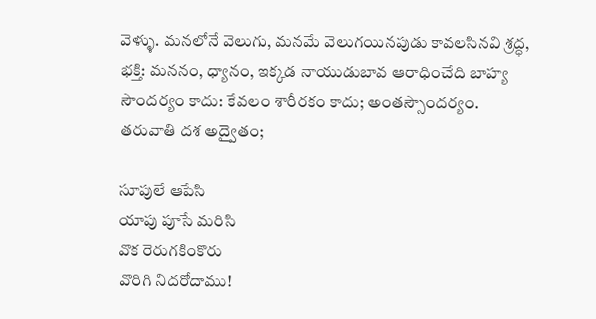వెళ్ళు. మనలోనే వెలుగు, మనమే వెలుగయినపుడు కావలసినవి శ్రద్ధ, భక్తి: మననం, ధ్యానం, ఇక్కడ నాయుడుబావ ఆరాధించేది బాహ్య సౌందర్యం కాదు: కేవలం శారీరకం కాదు; అంతస్సౌందర్యం. తరువాతి దశ అద్వైతం;

సూపులే ఆపేసి
యాపు పూసే మరిసి
వొక రెరుగకింకొరు
వొరిగి నిదరోదాము!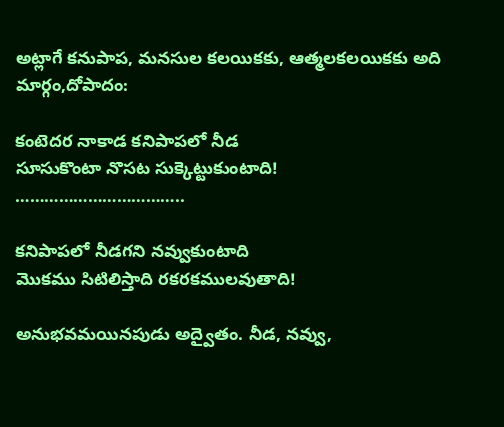అట్లాగే కనుపాప, మనసుల కలయికకు, ఆత్మలకలయికకు అది మార్గం,దోపాదం:

కంటెదర నాకాడ కనిపాపలో నీడ
సూసుకొంటా నొసట సుక్కెట్టుకుంటాది!
……………………………..

కనిపాపలో నీడగని నవ్వుకుంటాది
మొకము సిటిలిస్తాది రకరకములవుతాది!

అనుభవమయినపుడు అద్వైతం. నీడ, నవ్వు,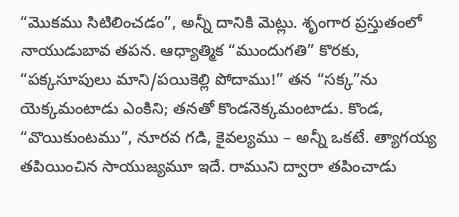“మొకము సిటిలించడం”, అన్నీ దానికి మెట్లు. శృంగార ప్రస్తుతంలో నాయుడుబావ తపన. ఆధ్యాత్మిక “ముందుగతి” కొరకు, “పక్కసూపులు మాని/పయికెల్లి పోదాము!” తన “సక్క”ను యెక్కమంటాడు ఎంకిని; తనతో కొండనెక్కమంటాడు. కొండ, “వొయికుంటము”, నూరవ గడి, కైవల్యము – అన్నీ ఒకటే. త్యాగయ్య తపియించిన సాయుజ్యమూ ఇదే. రాముని ద్వారా తపించాడు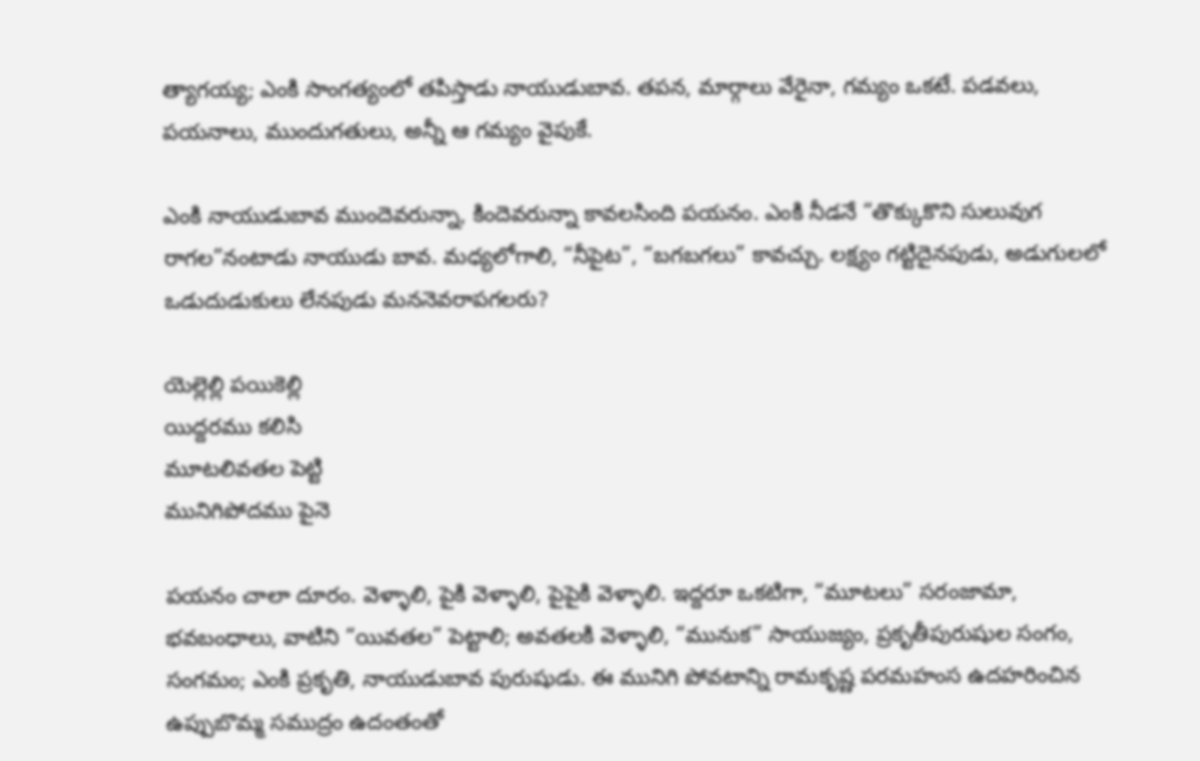త్యాగయ్య; ఎంకి సాంగత్యంలో తపిస్తాడు నాయుడుబావ. తపన, మార్గాలు వేరైనా, గమ్యం ఒకటే. పడవలు, పయనాలు, ముందుగతులు, అన్నీ ఆ గమ్యం వైపుకే.

ఎంకి నాయుడుబావ ముందెవరున్నా, కిందెవరున్నా కావలసింది పయనం. ఎంకి నీడనే “తొక్కుకొని సులువుగ రాగల”నంటాడు నాయుడు బావ. మధ్యలోగాలి, “నీపైట”, “బగబగలు” కావచ్చు. లక్ష్యం గట్టిదైనపుడు, అడుగులలో ఒడుదుడుకులు లేనపుడు మననెవరాపగలరు?

యెల్లెల్లి పయికెల్లి
యిద్దరము కలిసి
మూటలివతల పెట్టి
మునిగిపోదము పైనె

పయనం చాలా దూరం. వెళ్ళాలి, పైకి వెళ్ళాలి, పైపైకి వెళ్ళాలి. ఇద్దరూ ఒకటిగా, “మూటలు” సరంజామా, భవబంధాలు, వాటిని “యివతల” పెట్టాలి; అవతలకి వెళ్ళాలి, “మునుక” సాయుజ్యం, ప్రకృతీపురుషుల సంగం, సంగమం; ఎంకి ప్రకృతి, నాయుడుబావ పురుషుడు. ఈ మునిగి పోవటాన్ని రామకృష్ణ పరమహంస ఉదహరించిన ఉప్పుబొమ్మ సముద్రం ఉదంతంతో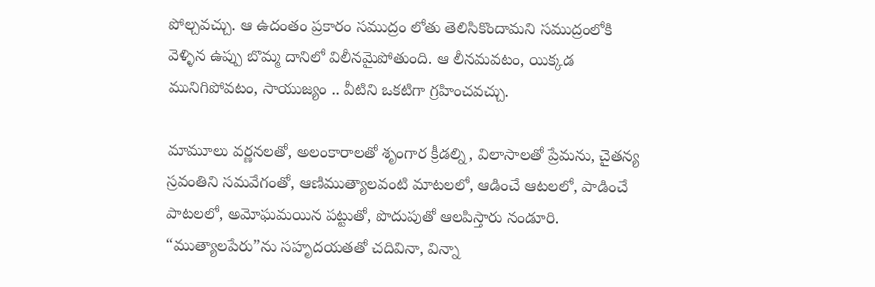పోల్చవచ్చు. ఆ ఉదంతం ప్రకారం సముద్రం లోతు తెలిసికొందామని సముద్రంలోకి వెళ్ళిన ఉప్పు బొమ్మ దానిలో విలీనమైపోతుంది. ఆ లీనమవటం, యిక్కడ మునిగిపోవటం, సాయుజ్యం .. వీటిని ఒకటిగా గ్రహించవచ్చు.

మామూలు వర్ణనలతో, అలంకారాలతో శృంగార క్రీడల్ని, విలాసాలతో ప్రేమను, చైతన్య స్రవంతిని సమవేగంతో, ఆణిముత్యాలవంటి మాటలలో, ఆడించే ఆటలలో, పాడించే పాటలలో, అమోఘమయిన పట్టుతో, పొదుపుతో ఆలపిస్తారు నండూరి. “ముత్యాలపేరు”ను సహృదయతతో చదివినా, విన్నా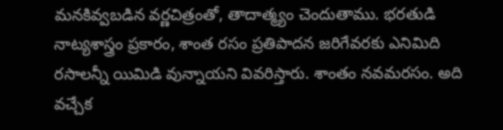మనకివ్వబడిన వర్ణచిత్రంతో, తాదాత్మ్యం చెందుతాము. భరతుడి నాట్యశాస్త్రం ప్రకారం, శాంత రసం ప్రతిపాదన జరిగేవరకు ఎనిమిది రసాలన్నీ యిమిడి వున్నాయని వివరిస్తారు. శాంతం నవమరసం. అది వచ్చేక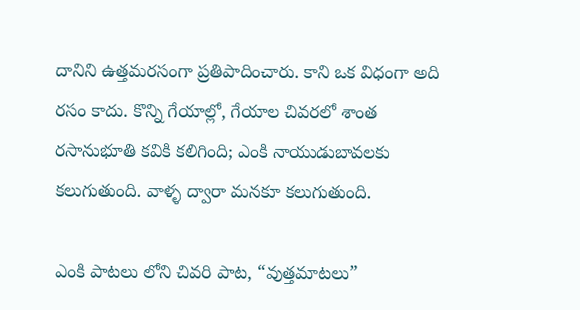దానిని ఉత్తమరసంగా ప్రతిపాదించారు. కాని ఒక విధంగా అది రసం కాదు. కొన్ని గేయాల్లో, గేయాల చివరలో శాంత రసానుభూతి కవికి కలిగింది; ఎంకి నాయుడుబావలకు కలుగుతుంది. వాళ్ళ ద్వారా మనకూ కలుగుతుంది.

ఎంకి పాటలు లోని చివరి పాట, “వుత్తమాటలు”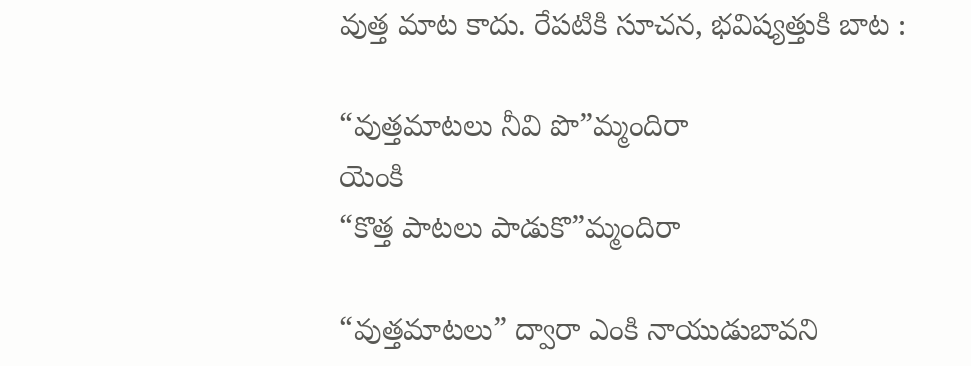వుత్త మాట కాదు. రేపటికి సూచన, భవిష్యత్తుకి బాట :

“వుత్తమాటలు నీవి పొ”మ్మందిరా
యెంకి
“కొత్త పాటలు పాడుకొ”మ్మందిరా

“వుత్తమాటలు” ద్వారా ఎంకి నాయుడుబావని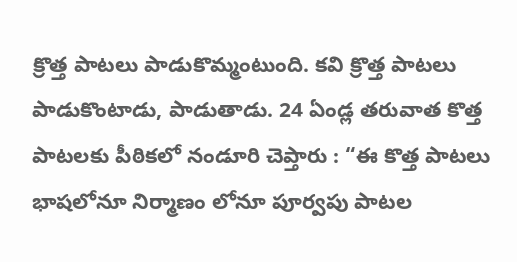క్రొత్త పాటలు పాడుకొమ్మంటుంది. కవి క్రొత్త పాటలు పాడుకొంటాడు, పాడుతాడు. 24 ఏండ్ల తరువాత కొత్త పాటలకు పీఠికలో నండూరి చెప్తారు : “ఈ కొత్త పాటలు భాషలోనూ నిర్మాణం లోనూ పూర్వపు పాటల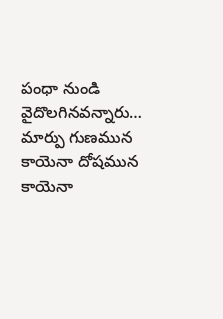పంధా నుండి వైదొలగినవన్నారు… మార్పు గుణమున కాయెనా దోషమున కాయెనా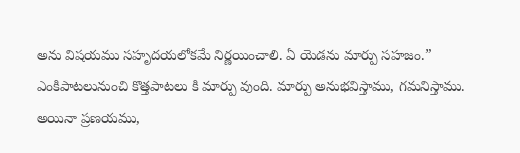అను విషయము సహృదయలోకమే నిర్ణయించాలి. ఏ యెడను మార్పు సహజం.” ఎంకిపాటలునుంచి కొత్తపాటలు కి మార్పు వుంది. మార్పు అనుభవిస్తాము, గమనిస్తాము. అయినా ప్రణయము,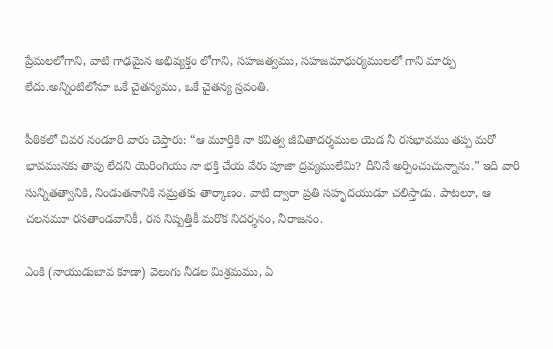ప్రేమలలోగాని, వాటి గాఢమైన అభివ్యక్తం లోగాని, సహజత్వము, సహజమాధుర్యములలో గాని మార్పు లేదు.అన్నింటిలోనూ ఒకే చైతన్యము, ఒకే చైతన్య స్రవంతి.

పీఠికలో చివర నండూరి వారు చెప్తారు: “ఆ మూర్తికి నా కవిత్వ జీవితాదర్శముల యెడ నీ రసభావము తప్ప మరో భావమునకు తావు లేదని యెరింగియు నా భక్తి చేయ వేరు పూజా ద్రవ్యములేమి? దీనినే అర్పించుచున్నాను.” ఇది వారి సున్నితత్వానికి, నిండుతనానికి నమ్రతకు తార్కాణం. వాటి ద్వారా ప్రతి సహృదయుడూ చలిస్తాడు. పాటలూ, ఆ చలనమూ రసతాండవానికీ, రస నిష్పత్తికీ మరొక నిదర్శనం, నీరాజనం.

ఎంకి (నాయుడుబావ కూడా) వెలుగు నీడల మిశ్రమము, ఏ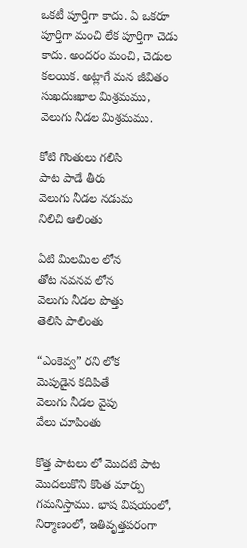ఒకటీ పూర్తిగా కాదు. ఏ ఒకరూ పూర్తిగా మంచి లేక పూర్తిగా చెడు కాదు. అందరం మంచి, చెడుల కలయిక. అట్లాగే మన జీవితం సుఖదుఃఖాల మిశ్రమము, వెలుగు నీడల మిశ్రమము.

కోటి గొంతులు గలిసి
పాట పాడే తీరు
వెలుగు నీడల నడుమ
నిలిచి ఆలింతు

ఏటి మిలమిల లోన
తోట నవనవ లోన
వెలుగు నీడల పొత్తు
తెలిసి పాలింతు

“ఎంకెవ్వ” రని లోక
మెపుడైన కదిపితే
వెలుగు నీడల వైపు
వేలు చూపింతు

కొత్త పాటలు లో మొదటి పాట మొదలుకొని కొంత మార్పు గమనిస్తాము. భాష విషయంలో, నిర్మాణంలో, ఇతివృత్తపరంగా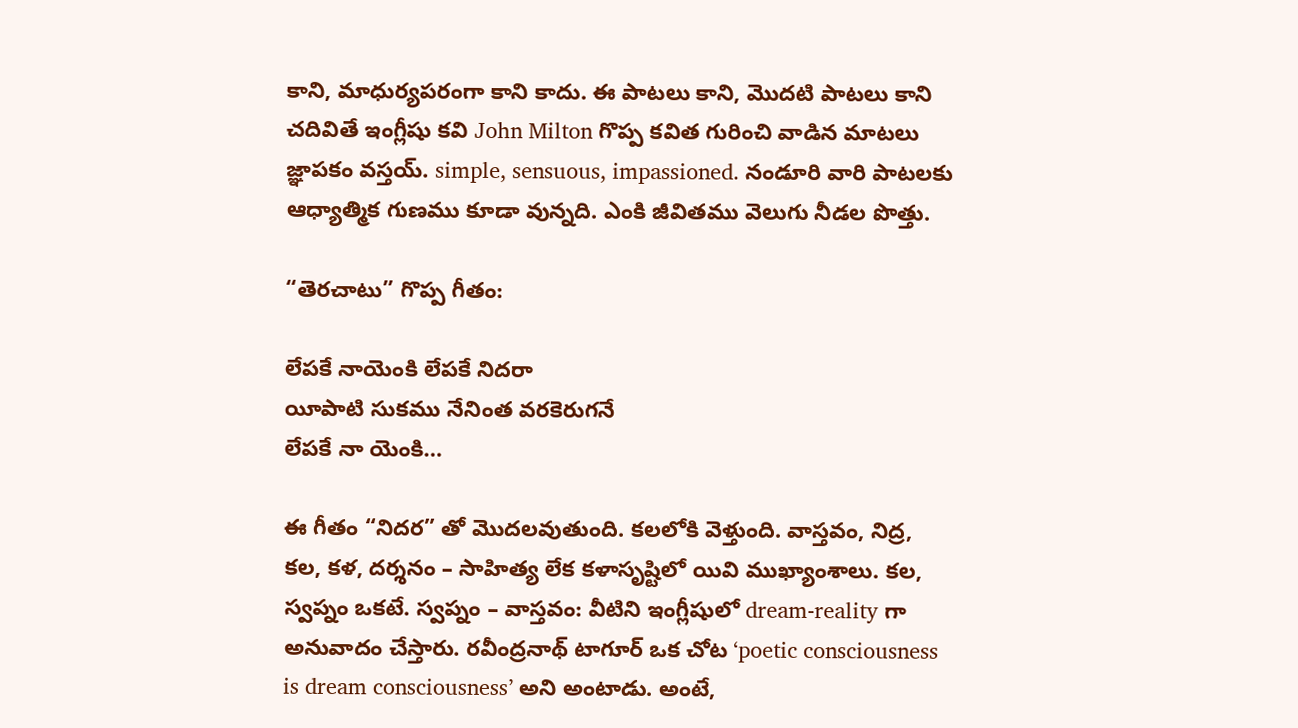కాని, మాధుర్యపరంగా కాని కాదు. ఈ పాటలు కాని, మొదటి పాటలు కాని చదివితే ఇంగ్లీషు కవి John Milton గొప్ప కవిత గురించి వాడిన మాటలు జ్ఞాపకం వస్తయ్. simple, sensuous, impassioned. నండూరి వారి పాటలకు ఆధ్యాత్మిక గుణము కూడా వున్నది. ఎంకి జీవితము వెలుగు నీడల పొత్తు.

“తెరచాటు” గొప్ప గీతం:

లేపకే నాయెంకి లేపకే నిదరా
యీపాటి సుకము నేనింత వరకెరుగనే
లేపకే నా యెంకి…

ఈ గీతం “నిదర” తో మొదలవుతుంది. కలలోకి వెళ్తుంది. వాస్తవం, నిద్ర, కల, కళ, దర్శనం – సాహిత్య లేక కళాసృష్టిలో యివి ముఖ్యాంశాలు. కల, స్వప్నం ఒకటే. స్వప్నం – వాస్తవం: వీటిని ఇంగ్లీషులో dream-reality గా అనువాదం చేస్తారు. రవీంద్రనాథ్ టాగూర్ ఒక చోట ‘poetic consciousness is dream consciousness’ అని అంటాడు. అంటే,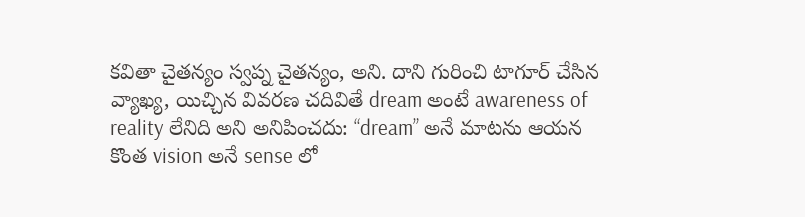కవితా చైతన్యం స్వప్న చైతన్యం, అని. దాని గురించి టాగూర్ చేసిన వ్యాఖ్య, యిచ్చిన వివరణ చదివితే dream అంటే awareness of reality లేనిది అని అనిపించదు: “dream” అనే మాటను ఆయన కొంత vision అనే sense లో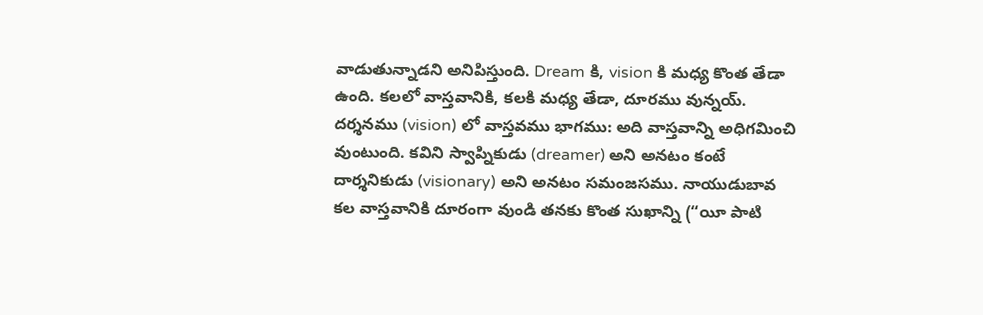వాడుతున్నాడని అనిపిస్తుంది. Dream కి, vision కి మధ్య కొంత తేడా ఉంది. కలలో వాస్తవానికి, కలకి మధ్య తేడా, దూరము వున్నయ్. దర్శనము (vision) లో వాస్తవము భాగము: అది వాస్తవాన్ని అధిగమించి వుంటుంది. కవిని స్వాప్నికుడు (dreamer) అని అనటం కంటే దార్శనికుడు (visionary) అని అనటం సమంజసము. నాయుడుబావ కల వాస్తవానికి దూరంగా వుండి తనకు కొంత సుఖాన్ని (“యీ పాటి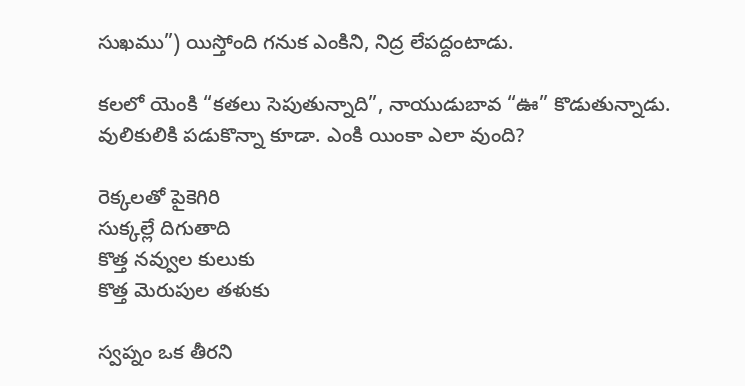సుఖము”) యిస్తోంది గనుక ఎంకిని, నిద్ర లేపద్దంటాడు.

కలలో యెంకి “కతలు సెపుతున్నాది”, నాయుడుబావ “ఊ” కొడుతున్నాడు. వులికులికి పడుకొన్నా కూడా. ఎంకి యింకా ఎలా వుంది?

రెక్కలతో పైకెగిరి
సుక్కల్లే దిగుతాది
కొత్త నవ్వుల కులుకు
కొత్త మెరుపుల తళుకు

స్వప్నం ఒక తీరని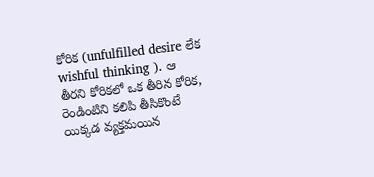కోరిక (unfulfilled desire లేక wishful thinking ). ఆ తీరని కోరికలో ఒక తీరిన కోరిక, రెండింటిని కలిపి తీసికొంటే యిక్కడ వ్యక్తమయిన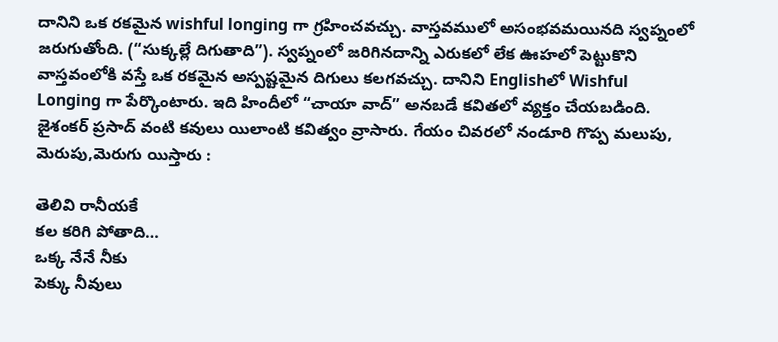దానిని ఒక రకమైన wishful longing గా గ్రహించవచ్చు. వాస్తవములో అసంభవమయినది స్వప్నంలో జరుగుతోంది. (“సుక్కల్లే దిగుతాది”). స్వప్నంలో జరిగినదాన్ని ఎరుకలో లేక ఊహలో పెట్టుకొని వాస్తవంలోకి వస్తే ఒక రకమైన అస్పష్టమైన దిగులు కలగవచ్చు. దానిని Englishలో Wishful Longing గా పేర్కొంటారు. ఇది హిందీలో “చాయా వాద్” అనబడే కవితలో వ్యక్తం చేయబడింది. జైశంకర్ ప్రసాద్ వంటి కవులు యిలాంటి కవిత్వం వ్రాసారు. గేయం చివరలో నండూరి గొప్ప మలుపు, మెరుపు,మెరుగు యిస్తారు :

తెలివి రానీయకే
కల కరిగి పోతాది…
ఒక్క నేనే నీకు
పెక్కు నీవులు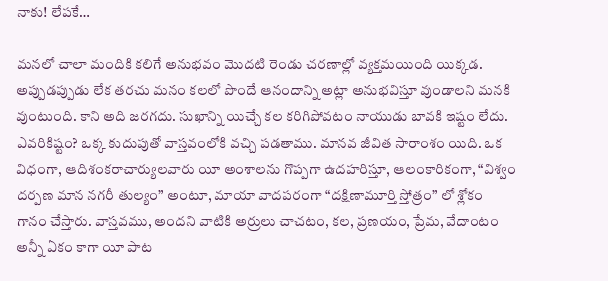నాకు! లేపకే…

మనలో చాలా మందికి కలిగే అనుభవం మొదటి రెండు చరణాల్లో వ్యక్తమయింది యిక్కడ. అప్పుడప్పుడు లేక తరచు మనం కలలో పొందే ఆనందాన్ని అట్లా అనుభవిస్తూ వుండాలని మనకి వుంటుంది. కాని అది జరగదు. సుఖాన్ని యిచ్చే కల కరిగిపోవటం నాయుడు బావకి ఇష్టం లేదు. ఎవరికిష్టం? ఒక్క కుదుపుతో వాస్తవంలోకి వచ్చి పడతాము. మానవ జీవిత సారాంశం యిది. ఒక విధంగా, ఆదిశంకరాచార్యులవారు యీ అంశాలను గొప్పగా ఉదహరిస్తూ, ఆలంకారికంగా, “విశ్వం దర్పణ మాన నగరీ తుల్యం” అంటూ, మాయా వాదపరంగా “దక్షిణామూర్తి స్తోత్రం” లో శ్లోకం గానం చేస్తారు. వాస్తవము, అందని వాటికి అర్రులు చాచటం, కల, ప్రణయం, ప్రేమ, వేదాంటం అన్నీ ఏకం కాగా యీ పాట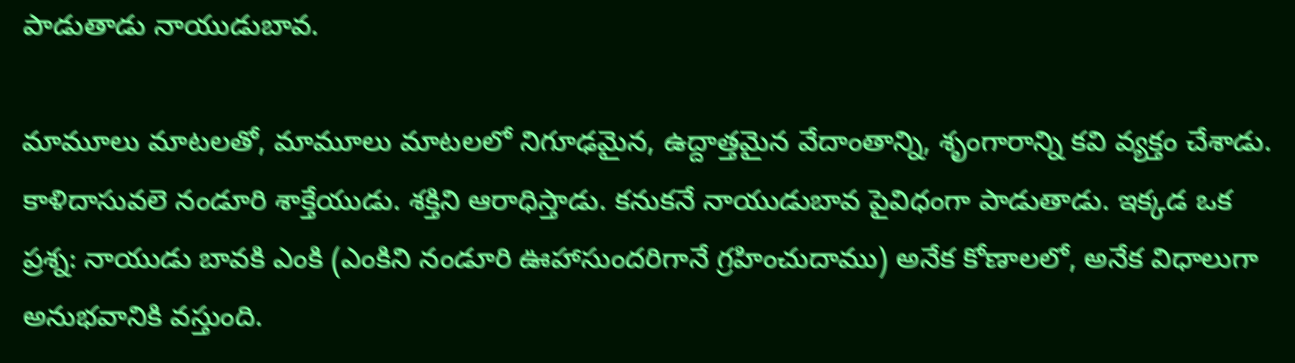పాడుతాడు నాయుడుబావ.

మామూలు మాటలతో, మామూలు మాటలలో నిగూఢమైన, ఉద్దాత్తమైన వేదాంతాన్ని, శృంగారాన్ని కవి వ్యక్తం చేశాడు. కాళిదాసువలె నండూరి శాక్తేయుడు. శక్తిని ఆరాధిస్తాడు. కనుకనే నాయుడుబావ పైవిధంగా పాడుతాడు. ఇక్కడ ఒక ప్రశ్న: నాయుడు బావకి ఎంకి (ఎంకిని నండూరి ఊహాసుందరిగానే గ్రహించుదాము) అనేక కోణాలలో, అనేక విధాలుగా అనుభవానికి వస్తుంది.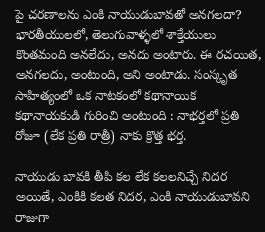పై చరణాలను ఎంకి నాయుడుబావతో అనగలదా? భారతీయులలో, తెలుగువాళ్ళలో శాక్తేయులు కొంతమంది అనలేదు, అనదు అంటారు. ఈ రచయిత, అనగలదు, అంటుంది, అని అంటాడు. సంస్కృత సాహిత్యంలో ఒక నాటకంలో కథానాయిక కథానాయకుడి గురించి అంటుంది : నాభర్తలో ప్రతి రోజూ (లేక ప్రతి రాత్రీ) నాకు క్రొత్త భర్త.

నాయుడు బావకి తీపి కల లేక కలలనిచ్చే నిదర అయితే, ఎంకికి కలత నిదర, ఎంకి నాయుడుబావని రాజుగా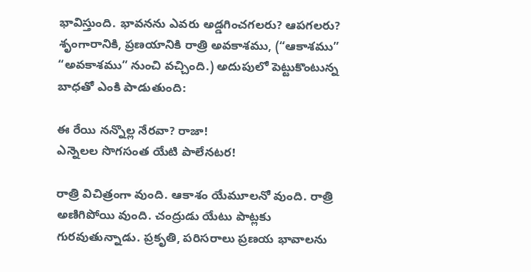భావిస్తుంది. భావనను ఎవరు అడ్డగించగలరు? ఆపగలరు? శృంగారానికి, ప్రణయానికి రాత్రి అవకాశము, (“ఆకాశము” “అవకాశము” నుంచి వచ్చింది.) అదుపులో పెట్టుకొంటున్న బాధతో ఎంకి పాడుతుంది:

ఈ రేయి నన్నొల్ల నేరవా? రాజా!
ఎన్నెలల సొగసంత యేటి పాలేనటర!

రాత్రి విచిత్రంగా వుంది. ఆకాశం యేమూలనో వుంది. రాత్రి అణిగిపోయి వుంది. చంద్రుడు యేటు పాట్లకు గురవుతున్నాడు. ప్రకృతి, పరిసరాలు ప్రణయ భావాలను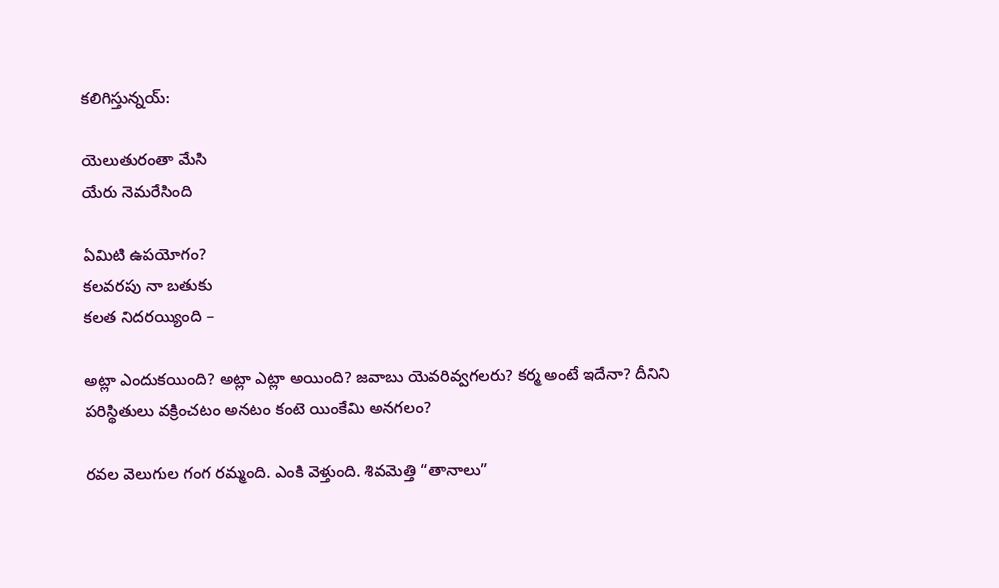కలిగిస్తున్నయ్:

యెలుతురంతా మేసి
యేరు నెమరేసింది

ఏమిటి ఉపయోగం?
కలవరపు నా బతుకు
కలత నిదరయ్యింది –

అట్లా ఎందుకయింది? అట్లా ఎట్లా అయింది? జవాబు యెవరివ్వగలరు? కర్మ అంటే ఇదేనా? దీనిని పరిస్థితులు వక్రించటం అనటం కంటె యింకేమి అనగలం?

రవల వెలుగుల గంగ రమ్మంది. ఎంకి వెళ్తుంది. శివమెత్తి “తానాలు”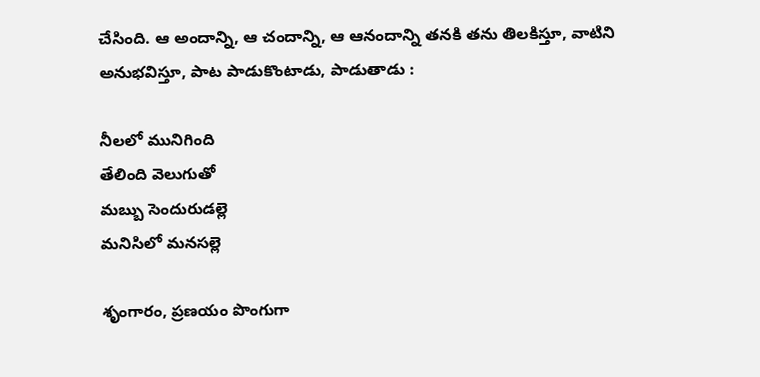చేసింది. ఆ అందాన్ని, ఆ చందాన్ని, ఆ ఆనందాన్ని తనకి తను తిలకిస్తూ, వాటిని అనుభవిస్తూ, పాట పాడుకొంటాడు, పాడుతాడు :

నీలలో మునిగింది
తేలింది వెలుగుతో
మబ్బు సెందురుడల్లె
మనిసిలో మనసల్లె

శృంగారం, ప్రణయం పొంగుగా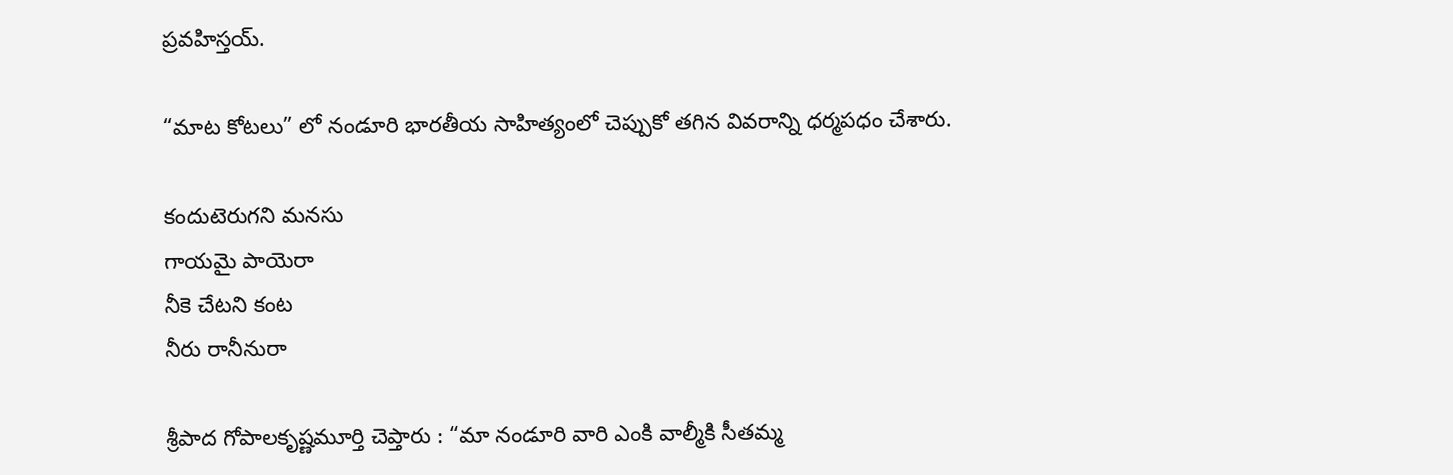ప్రవహిస్తయ్.

“మాట కోటలు” లో నండూరి భారతీయ సాహిత్యంలో చెప్పుకో తగిన వివరాన్ని ధర్మపధం చేశారు.

కందుటెరుగని మనసు
గాయమై పాయెరా
నీకె చేటని కంట
నీరు రానీనురా

శ్రీపాద గోపాలకృష్ణమూర్తి చెప్తారు : “మా నండూరి వారి ఎంకి వాల్మీకి సీతమ్మ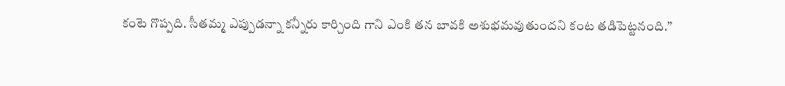కంటె గొప్పది. సీతమ్మ ఎప్పుడన్నా కన్నీరు కార్చింది గాని ఎంకి తన బావకి అశుభమవుతుందని కంట తడిపెట్టనంది.”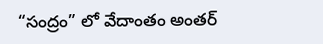“సంద్రం” లో వేదాంతం అంతర్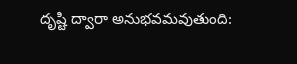దృష్టి ద్వారా అనుభవమవుతుంది: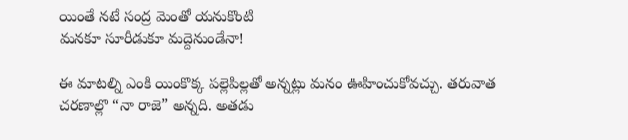యింతే నటే సంద్ర మెంతో యనుకొంటి
మనకూ సూరీడుకూ మద్దెనుండేనా!

ఈ మాటల్ని ఎంకి యింకొక్క పల్లెపిల్లతో అన్నట్లు మనం ఊహించుకోవచ్చు. తరువాత చరణాల్లొ “నా రాజె” అన్నది. అతడు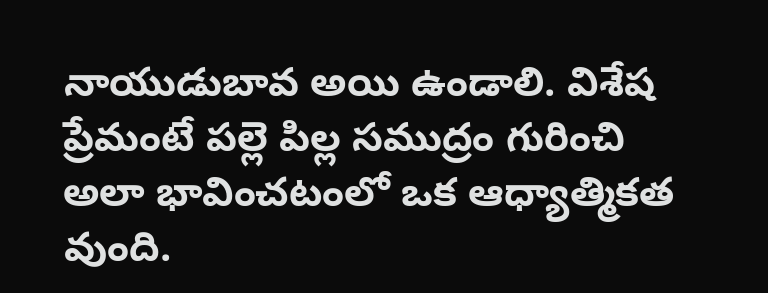నాయుడుబావ అయి ఉండాలి. విశేష ప్రేమంటే పల్లె పిల్ల సముద్రం గురించి అలా భావించటంలో ఒక ఆధ్యాత్మికత వుంది.